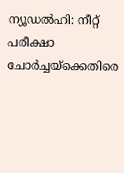ന്യൂഡൽഹി: നീറ്റ് പരീക്ഷാ ചോർച്ചയ്ക്കെതിരെ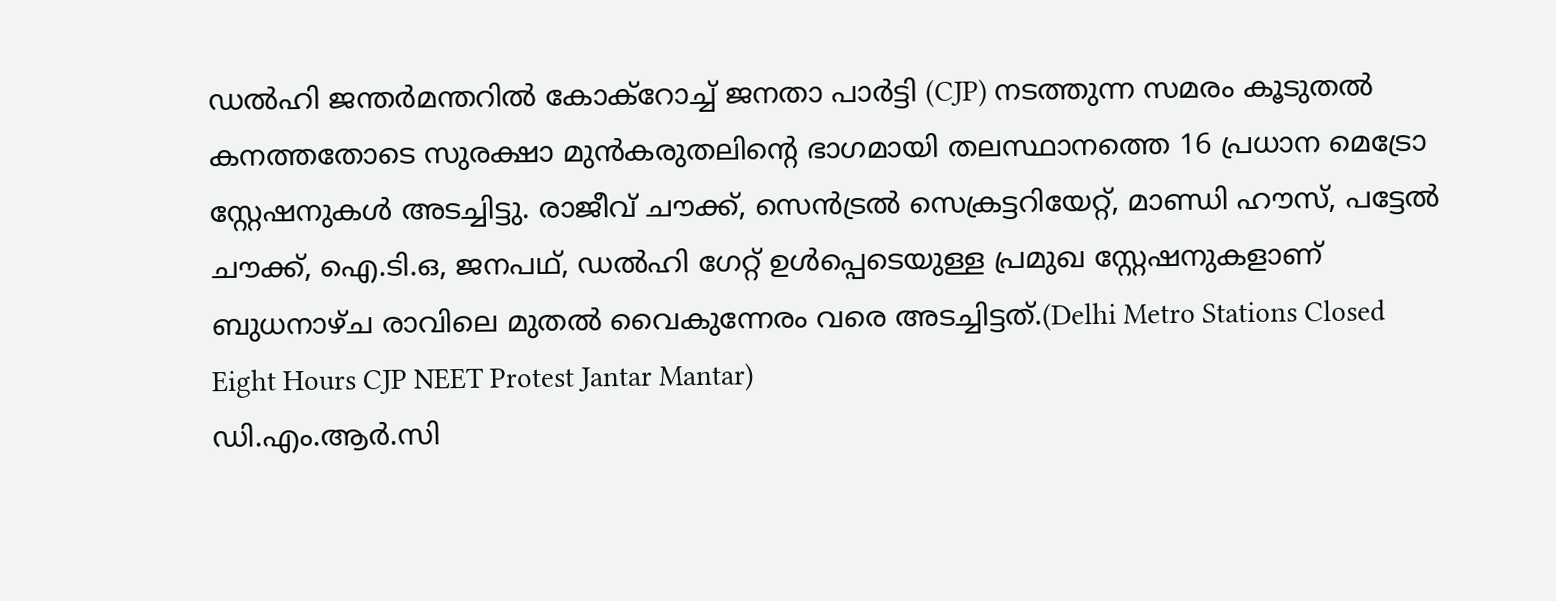ഡൽഹി ജന്തർമന്തറിൽ കോക്റോച്ച് ജനതാ പാർട്ടി (CJP) നടത്തുന്ന സമരം കൂടുതൽ കനത്തതോടെ സുരക്ഷാ മുൻകരുതലിന്റെ ഭാഗമായി തലസ്ഥാനത്തെ 16 പ്രധാന മെട്രോ സ്റ്റേഷനുകൾ അടച്ചിട്ടു. രാജീവ് ചൗക്ക്, സെൻട്രൽ സെക്രട്ടറിയേറ്റ്, മാണ്ഡി ഹൗസ്, പട്ടേൽ ചൗക്ക്, ഐ.ടി.ഒ, ജനപഥ്, ഡൽഹി ഗേറ്റ് ഉൾപ്പെടെയുള്ള പ്രമുഖ സ്റ്റേഷനുകളാണ് ബുധനാഴ്ച രാവിലെ മുതൽ വൈകുന്നേരം വരെ അടച്ചിട്ടത്.(Delhi Metro Stations Closed Eight Hours CJP NEET Protest Jantar Mantar)
ഡി.എം.ആർ.സി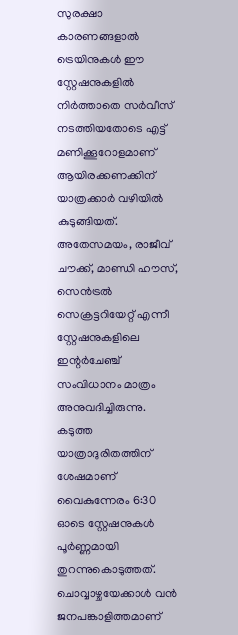സുരക്ഷാ കാരണങ്ങളാൽ ട്രെയിനുകൾ ഈ സ്റ്റേഷനുകളിൽ നിർത്താതെ സർവീസ് നടത്തിയതോടെ എട്ട് മണിക്കൂറോളമാണ് ആയിരക്കണക്കിന് യാത്രക്കാർ വഴിയിൽ കുടുങ്ങിയത്. അതേസമയം, രാജീവ് ചൗക്ക്, മാണ്ഡി ഹൗസ്, സെൻട്രൽ സെക്രട്ടറിയേറ്റ് എന്നീ സ്റ്റേഷനുകളിലെ ഇന്റർചേഞ്ച് സംവിധാനം മാത്രം അനുവദിച്ചിരുന്നു. കടുത്ത യാത്രാദുരിതത്തിന് ശേഷമാണ് വൈകുന്നേരം 6:30 ഓടെ സ്റ്റേഷനുകൾ പൂർണ്ണമായി തുറന്നുകൊടുത്തത്.
ചൊവ്വാഴ്ചയേക്കാൾ വൻ ജനപങ്കാളിത്തമാണ്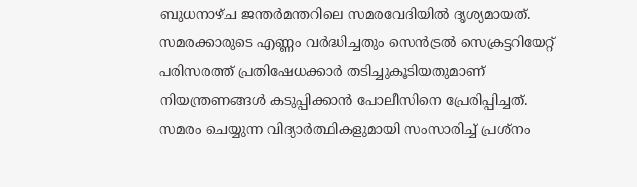ബുധനാഴ്ച ജന്തർമന്തറിലെ സമരവേദിയിൽ ദൃശ്യമായത്. സമരക്കാരുടെ എണ്ണം വർദ്ധിച്ചതും സെൻട്രൽ സെക്രട്ടറിയേറ്റ് പരിസരത്ത് പ്രതിഷേധക്കാർ തടിച്ചുകൂടിയതുമാണ് നിയന്ത്രണങ്ങൾ കടുപ്പിക്കാൻ പോലീസിനെ പ്രേരിപ്പിച്ചത്. സമരം ചെയ്യുന്ന വിദ്യാർത്ഥികളുമായി സംസാരിച്ച് പ്രശ്നം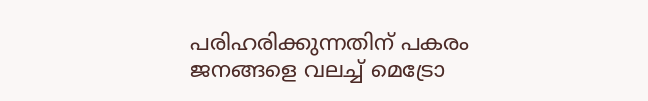പരിഹരിക്കുന്നതിന് പകരം ജനങ്ങളെ വലച്ച് മെട്രോ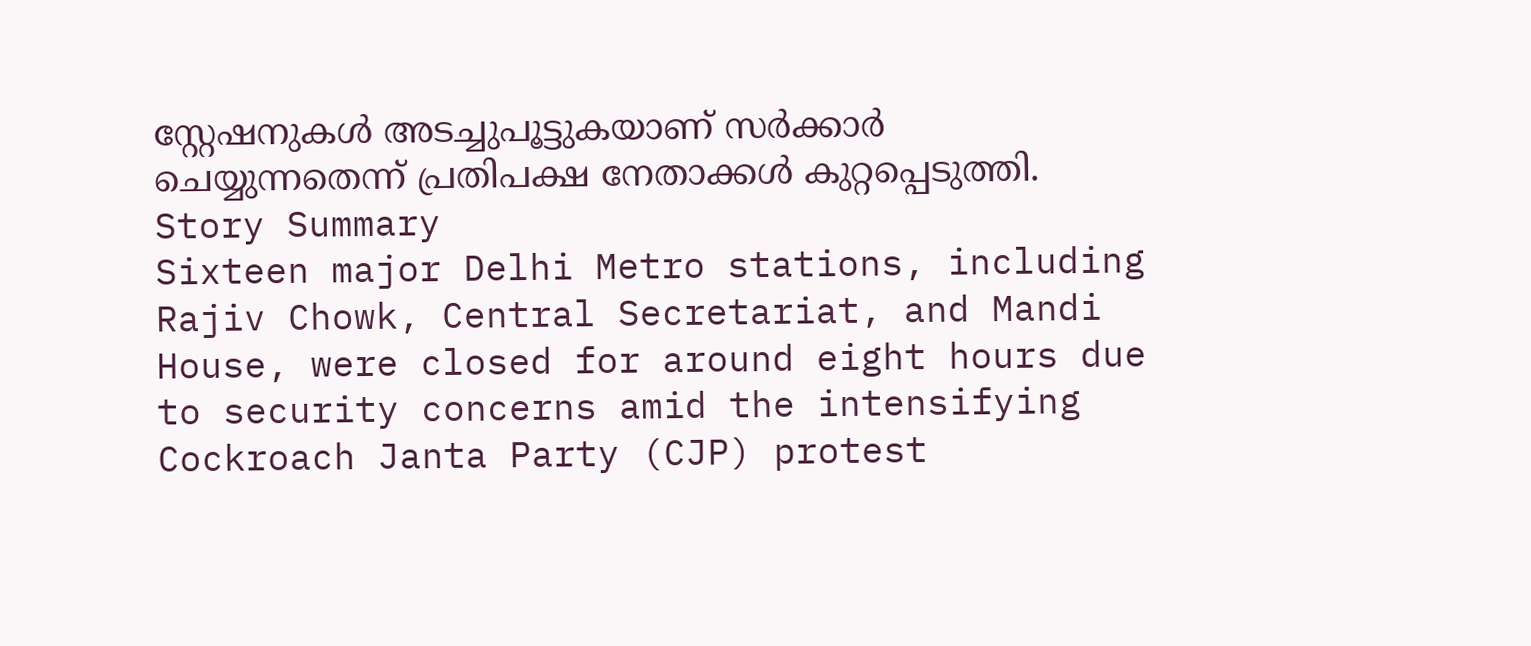സ്റ്റേഷനുകൾ അടച്ചുപൂട്ടുകയാണ് സർക്കാർ ചെയ്യുന്നതെന്ന് പ്രതിപക്ഷ നേതാക്കൾ കുറ്റപ്പെടുത്തി.
Story Summary
Sixteen major Delhi Metro stations, including Rajiv Chowk, Central Secretariat, and Mandi House, were closed for around eight hours due to security concerns amid the intensifying Cockroach Janta Party (CJP) protest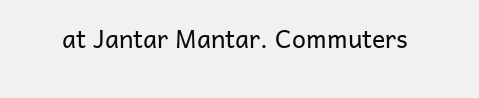at Jantar Mantar. Commuters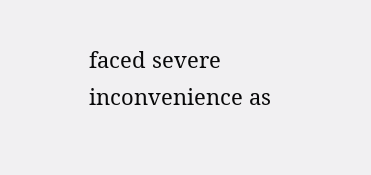faced severe inconvenience as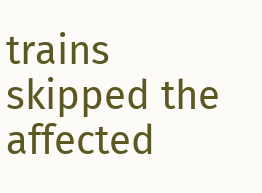trains skipped the affected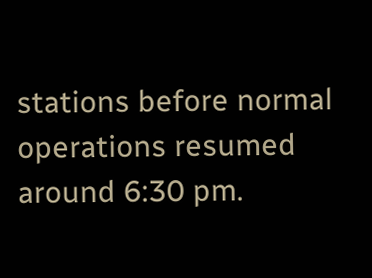stations before normal operations resumed around 6:30 pm.